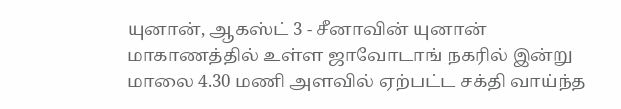யுனான், ஆகஸ்ட் 3 - சீனாவின் யுனான் மாகாணத்தில் உள்ள ஜாவோடாங் நகரில் இன்று மாலை 4.30 மணி அளவில் ஏற்பட்ட சக்தி வாய்ந்த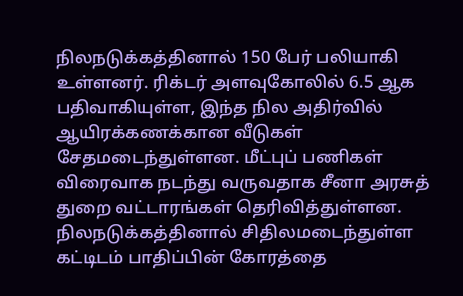நிலநடுக்கத்தினால் 150 பேர் பலியாகி உள்ளனர். ரிக்டர் அளவுகோலில் 6.5 ஆக பதிவாகியுள்ள, இந்த நில அதிர்வில் ஆயிரக்கணக்கான வீடுகள் சேதமடைந்துள்ளன. மீட்புப் பணிகள் விரைவாக நடந்து வருவதாக சீனா அரசுத் துறை வட்டாரங்கள் தெரிவித்துள்ளன.
நிலநடுக்கத்தினால் சிதிலமடைந்துள்ள கட்டிடம் பாதிப்பின் கோரத்தை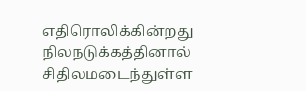எதிரொலிக்கின்றது
நிலநடுக்கத்தினால் சிதிலமடைந்துள்ள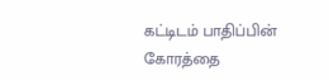கட்டிடம் பாதிப்பின் கோரத்தை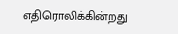எதிரொலிக்கின்றது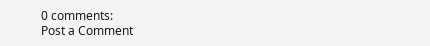0 comments:
Post a Comment